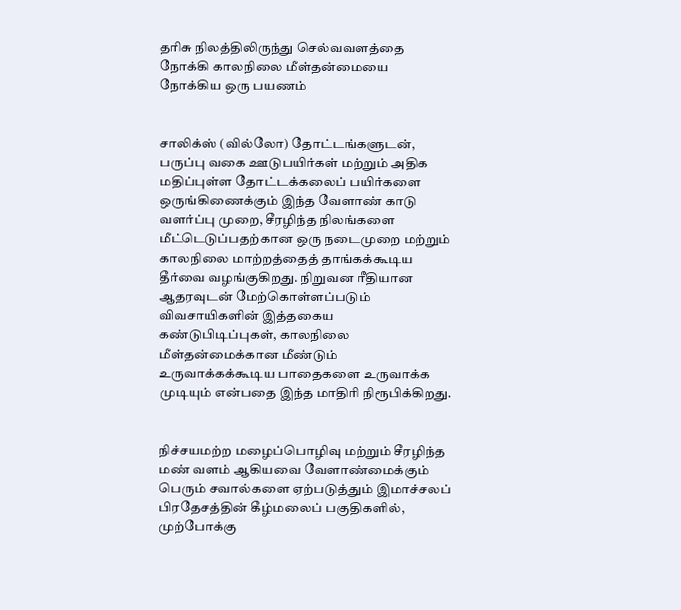தாிசு நிலத்திலிருந்து செல்வவளத்தை நோக்கி காலநிலை மீள்தன்மையை நோக்கிய ஒரு பயணம்


சாலிக்ஸ் (வில்லோ) தோட்டங்களுடன், பருப்பு வகை ஊடுபயிர்கள் மற்றும் அதிக மதிப்புள்ள தோட்டக்கலைப் பயிர்களை ஒருங்கிணைக்கும் இந்த வேளாண் காடு வளர்ப்பு முறை, சீரழிந்த நிலங்களை மீட்டெடுப்பதற்கான ஒரு நடைமுறை மற்றும் காலநிலை மாற்றத்தைத் தாங்கக்கூடிய தீர்வை வழங்குகிறது. நிறுவன ரீதியான ஆதரவுடன் மேற்கொள்ளப்படும் விவசாயிகளின் இத்தகைய கண்டுபிடிப்புகள், காலநிலை மீள்தன்மைக்கான மீண்டும் உருவாக்கக்கூடிய பாதைகளை உருவாக்க முடியும் என்பதை இந்த மாதிரி நிரூபிக்கிறது.


நிச்சயமற்ற மழைப்பொழிவு மற்றும் சீரழிந்த மண் வளம் ஆகியவை வேளாண்மைக்கும் பெரும் சவால்களை ஏற்படுத்தும் இமாச்சலப் பிரதேசத்தின் கீழ்மலைப் பகுதிகளில், முற்போக்கு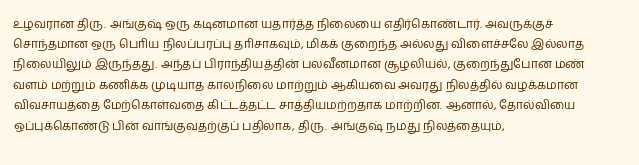உழவரான திரு. அங்குஷ் ஒரு கடினமான யதார்த்த நிலையை எதிர்கொண்டார். அவருக்குச் சொந்தமான ஒரு பொிய நிலப்பரப்பு தாிசாகவும், மிகக் குறைந்த அல்லது விளைச்சலே இல்லாத நிலையிலும் இருந்தது. அந்தப் பிராந்தியத்தின் பலவீனமான சூழலியல், குறைந்துபோன மண் வளம் மற்றும் கணிக்க முடியாத காலநிலை மாற்றும் ஆகியவை அவரது நிலத்தில் வழக்கமான விவசாயத்தை மேற்கொள்வதை கிட்டத்தட்ட சாத்தியமற்றதாக மாற்றின. ஆனால், தோல்வியை ஒப்புக்கொண்டு பின் வாங்குவதற்குப் பதிலாக, திரு. அங்குஷ் நமது நிலத்தையும்,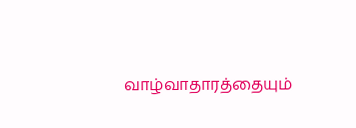வாழ்வாதாரத்தையும்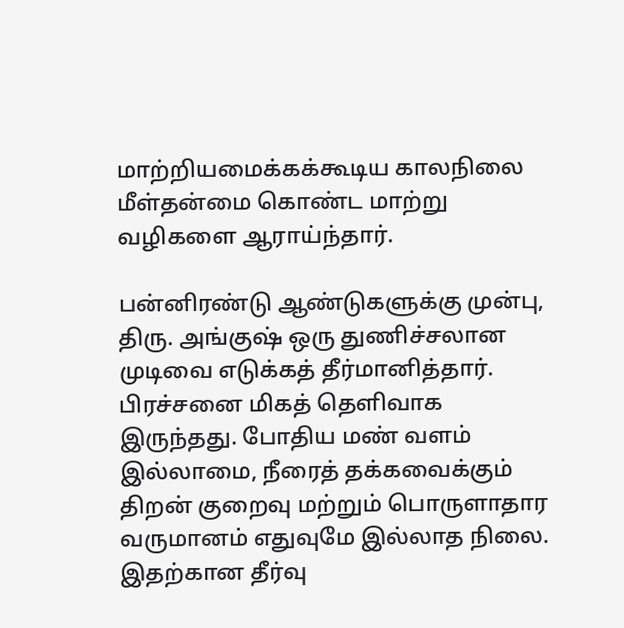மாற்றியமைக்கக்கூடிய காலநிலை மீள்தன்மை கொண்ட மாற்று வழிகளை ஆராய்ந்தார்.

பன்னிரண்டு ஆண்டுகளுக்கு முன்பு, திரு. அங்குஷ் ஒரு துணிச்சலான முடிவை எடுக்கத் தீர்மானித்தார். பிரச்சனை மிகத் தௌிவாக இருந்தது. போதிய மண் வளம் இல்லாமை, நீரைத் தக்கவைக்கும் திறன் குறைவு மற்றும் பொருளாதார வருமானம் எதுவுமே இல்லாத நிலை. இதற்கான தீர்வு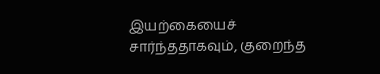இயற்கையைச் சார்ந்ததாகவும், குறைந்த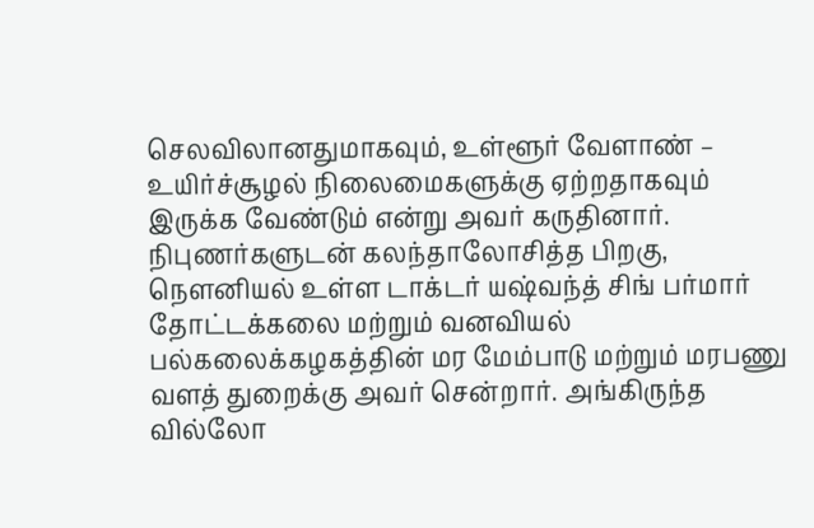செலவிலானதுமாகவும், உள்ளூர் வேளாண் – உயிர்ச்சூழல் நிலைமைகளுக்கு ஏற்றதாகவும் இருக்க வேண்டும் என்று அவர் கருதினார். நிபுணர்களுடன் கலந்தாலோசித்த பிறகு, நௌனியல் உள்ள டாக்டர் யஷ்வந்த் சிங் பர்மார் தோட்டக்கலை மற்றும் வனவியல் பல்கலைக்கழகத்தின் மர மேம்பாடு மற்றும் மரபணு வளத் துறைக்கு அவர் சென்றார். அங்கிருந்த வில்லோ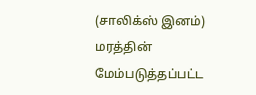(சாலிக்ஸ் இனம்) மரத்தின் மேம்படுத்தப்பட்ட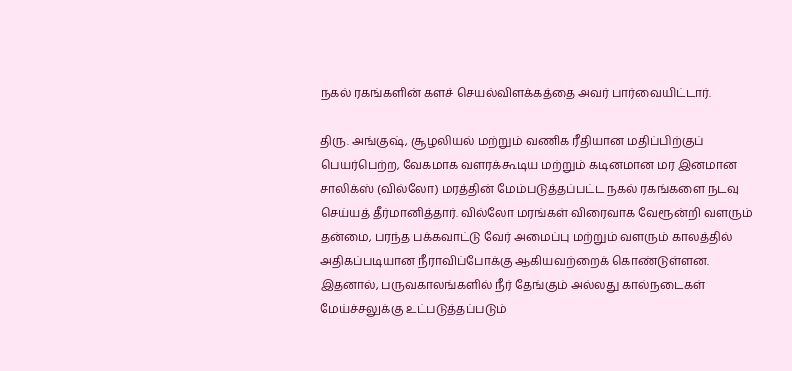நகல் ரகங்களின் களச் செயல்விளக்கத்தை அவர் பார்வையிட்டார்.

திரு. அங்குஷ், சூழலியல் மற்றும் வணிக ரீதியான மதிப்பிற்குப் பெயர்பெற்ற, வேகமாக வளரக்கூடிய மற்றும் கடினமான மர இனமான சாலிக்ஸ் (வில்லோ) மரத்தின் மேம்படுத்தப்பட்ட நகல் ரகங்களை நடவு செய்யத் தீர்மானித்தார். வில்லோ மரங்கள் விரைவாக வேரூன்றி வளரும் தன்மை, பரந்த பக்கவாட்டு வேர் அமைப்பு மற்றும் வளரும் காலத்தில் அதிகப்படியான நீராவிப்போக்கு ஆகியவற்றைக் கொண்டுள்ளன. இதனால், பருவகாலங்களில் நீர் தேங்கும் அல்லது கால்நடைகள் மேய்ச்சலுக்கு உட்படுத்தப்படும்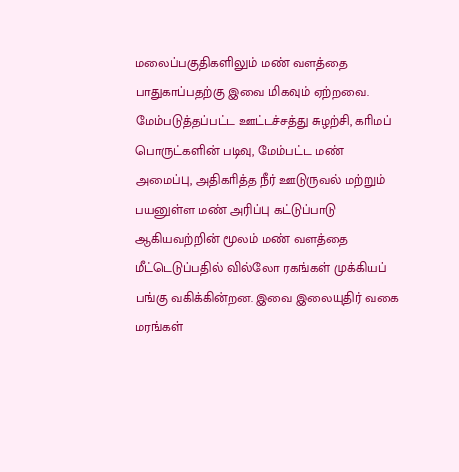மலைப்பகுதிகளிலும் மண் வளத்தை பாதுகாப்பதற்கு இவை மிகவும் ஏற்றவை. மேம்படுத்தப்பட்ட ஊட்டச்சத்து சுழற்சி, காிமப் பொருட்களின் படிவு, மேம்பட்ட மண் அமைப்பு, அதிகாித்த நீர் ஊடுருவல் மற்றும் பயனுள்ள மண் அரிப்பு கட்டுப்பாடு ஆகியவற்றின் மூலம் மண் வளத்தை மீட்டெடுப்பதில் வில்லோ ரகங்கள் முக்கியப் பங்கு வகிக்கின்றன. இவை இலையுதிர் வகை மரங்கள்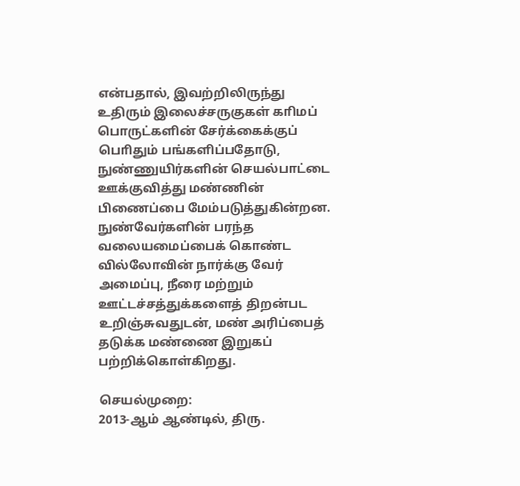என்பதால், இவற்றிலிருந்து உதிரும் இலைச்சருகுகள் காிமப் பொருட்களின் சேர்க்கைக்குப் பொிதும் பங்களிப்பதோடு, நுண்ணுயிர்களின் செயல்பாட்டை ஊக்குவித்து மண்ணின் பிணைப்பை மேம்படுத்துகின்றன. நுண்வேர்களின் பரந்த வலையமைப்பைக் கொண்ட வில்லோவின் நார்க்கு வேர் அமைப்பு, நீரை மற்றும் ஊட்டச்சத்துக்களைத் திறன்பட உறிஞ்சுவதுடன், மண் அரிப்பைத் தடுக்க மண்ணை இறுகப் பற்றிக்கொள்கிறது.

செயல்முறை:
2013-ஆம் ஆண்டில், திரு.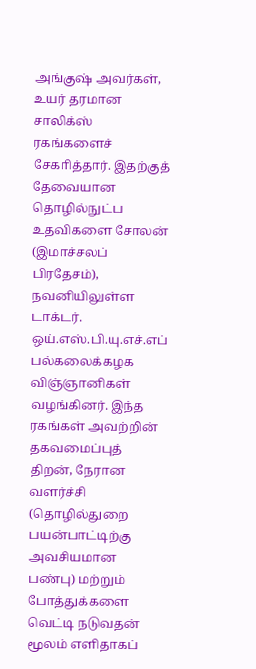அங்குஷ் அவர்கள், உயர் தரமான சாலிக்ஸ் ரகங்களைச் சேகாித்தார். இதற்குத் தேவையான தொழில்நுட்ப உதவிகளை சோலன் (இமாச்சலப் பிரதேசம்), நவனியிலுள்ள டாக்டர். ஒய்.எஸ்.பி.யு.எச்.எப் பல்கலைக்கழக விஞ்ஞானிகள் வழங்கினர். இந்த ரகங்கள் அவற்றின் தகவமைப்புத் திறன், நேரான வளர்ச்சி (தொழில்துறை பயன்பாட்டிற்கு அவசியமான பண்பு) மற்றும் போத்துக்களை வெட்டி நடுவதன் மூலம் எளிதாகப்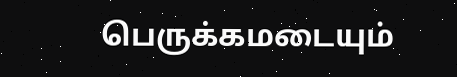பெருக்கமடையும்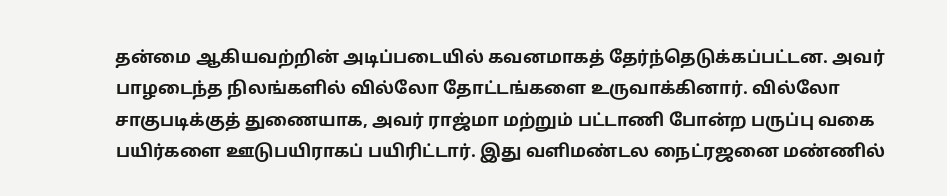தன்மை ஆகியவற்றின் அடிப்படையில் கவனமாகத் தேர்ந்தெடுக்கப்பட்டன. அவர் பாழடைந்த நிலங்களில் வில்லோ தோட்டங்களை உருவாக்கினார். வில்லோ சாகுபடிக்குத் துணையாக, அவர் ராஜ்மா மற்றும் பட்டாணி போன்ற பருப்பு வகை பயிர்களை ஊடுபயிராகப் பயிரிட்டார். இது வளிமண்டல நைட்ரஜனை மண்ணில்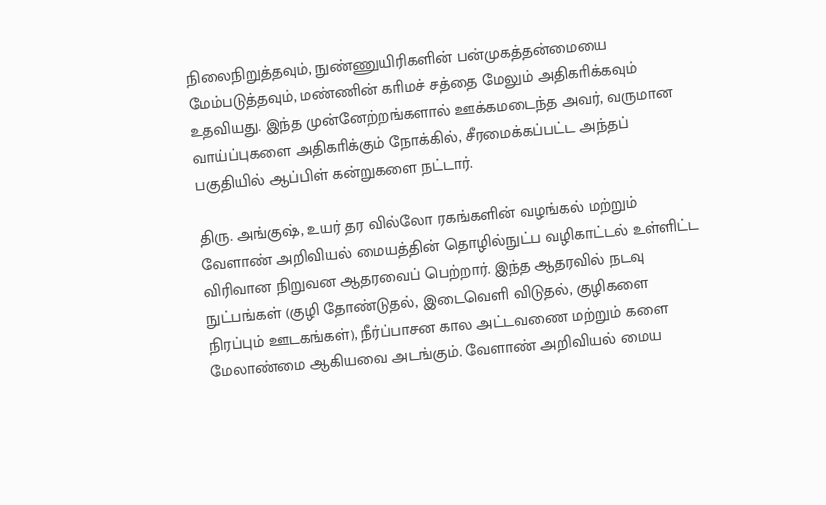நிலைநிறுத்தவும், நுண்ணுயிரிகளின் பன்முகத்தன்மையை மேம்படுத்தவும், மண்ணின் காிமச் சத்தை மேலும் அதிகாிக்கவும் உதவியது. இந்த முன்னேற்றங்களால் ஊக்கமடைந்த அவர், வருமான வாய்ப்புகளை அதிகாிக்கும் நோக்கில், சீரமைக்கப்பட்ட அந்தப் பகுதியில் ஆப்பிள் கன்றுகளை நட்டார்.

திரு. அங்குஷ், உயர் தர வில்லோ ரகங்களின் வழங்கல் மற்றும் வேளாண் அறிவியல் மையத்தின் தொழில்நுட்ப வழிகாட்டல் உள்ளிட்ட விரிவான நிறுவன ஆதரவைப் பெற்றார். இந்த ஆதரவில் நடவு நுட்பங்கள் (குழி தோண்டுதல், இடைவெளி விடுதல், குழிகளை நிரப்பும் ஊடகங்கள்), நீர்ப்பாசன கால அட்டவணை மற்றும் களை மேலாண்மை ஆகியவை அடங்கும். வேளாண் அறிவியல் மைய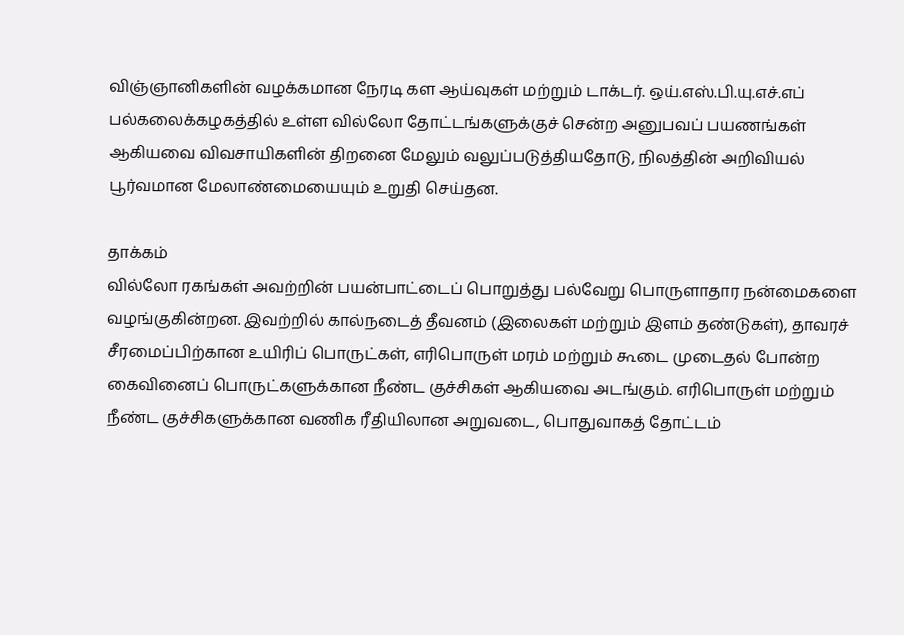விஞ்ஞானிகளின் வழக்கமான நேரடி கள ஆய்வுகள் மற்றும் டாக்டர். ஒய்.எஸ்.பி.யு.எச்.எப் பல்கலைக்கழகத்தில் உள்ள வில்லோ தோட்டங்களுக்குச் சென்ற அனுபவப் பயணங்கள் ஆகியவை விவசாயிகளின் திறனை மேலும் வலுப்படுத்தியதோடு, நிலத்தின் அறிவியல் பூர்வமான மேலாண்மையையும் உறுதி செய்தன.

தாக்கம்
வில்லோ ரகங்கள் அவற்றின் பயன்பாட்டைப் பொறுத்து பல்வேறு பொருளாதார நன்மைகளை வழங்குகின்றன. இவற்றில் கால்நடைத் தீவனம் (இலைகள் மற்றும் இளம் தண்டுகள்), தாவரச் சீரமைப்பிற்கான உயிரிப் பொருட்கள், எரிபொருள் மரம் மற்றும் கூடை முடைதல் போன்ற கைவினைப் பொருட்களுக்கான நீண்ட குச்சிகள் ஆகியவை அடங்கும். எரிபொருள் மற்றும் நீண்ட குச்சிகளுக்கான வணிக ரீதியிலான அறுவடை, பொதுவாகத் தோட்டம்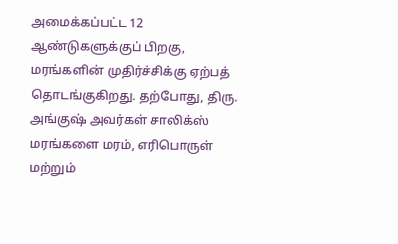அமைக்கப்பட்ட 12 ஆண்டுகளுக்குப் பிறகு, மரங்களின் முதிர்ச்சிக்கு ஏற்பத் தொடங்குகிறது. தற்போது, திரு. அங்குஷ் அவர்கள் சாலிக்ஸ் மரங்களை மரம், எரிபொருள் மற்றும்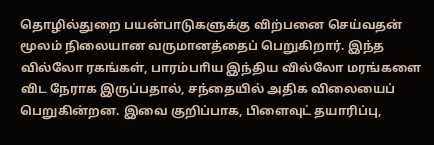தொழில்துறை பயன்பாடுகளுக்கு விற்பனை செய்வதன் மூலம் நிலையான வருமானத்தைப் பெறுகிறார். இந்த வில்லோ ரகங்கள், பாரம்பாிய இந்திய வில்லோ மரங்களை விட நேராக இருப்பதால், சந்தையில் அதிக விலையைப் பெறுகின்றன. இவை குறிப்பாக, பிளைவுட் தயாரிப்பு,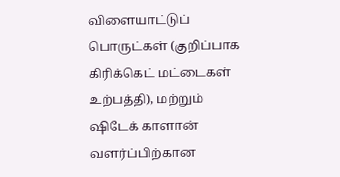விளையாட்டுப் பொருட்கள் (குறிப்பாக கிரிக்கெட் மட்டைகள் உற்பத்தி), மற்றும் ஷிடேக் காளான் வளர்ப்பிற்கான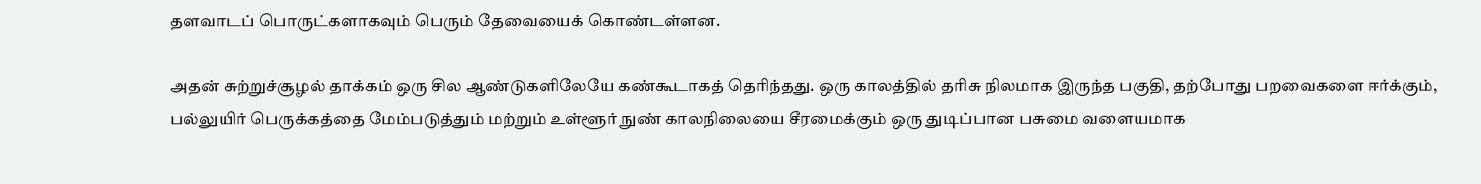தளவாடப் பொருட்களாகவும் பெரும் தேவையைக் கொண்டள்ளன.

அதன் சுற்றுச்சூழல் தாக்கம் ஒரு சில ஆண்டுகளிலேயே கண்கூடாகத் தொிந்தது. ஒரு காலத்தில் தாிசு நிலமாக இருந்த பகுதி, தற்போது பறவைகளை ஈர்க்கும், பல்லுயிர் பெருக்கத்தை மேம்படுத்தும் மற்றும் உள்ளூர் நுண் காலநிலையை சீரமைக்கும் ஒரு துடிப்பான பசுமை வளையமாக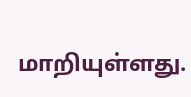மாறியுள்ளது.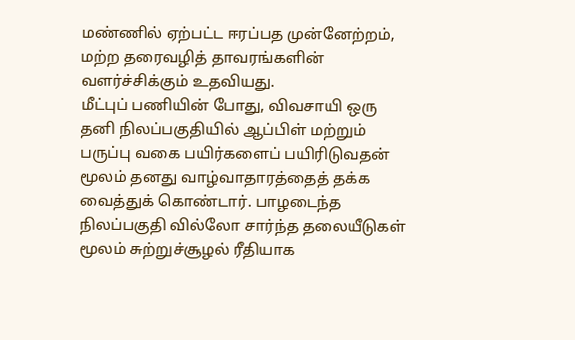மண்ணில் ஏற்பட்ட ஈரப்பத முன்னேற்றம், மற்ற தரைவழித் தாவரங்களின் வளர்ச்சிக்கும் உதவியது.
மீட்புப் பணியின் போது, விவசாயி ஒரு தனி நிலப்பகுதியில் ஆப்பிள் மற்றும் பருப்பு வகை பயிர்களைப் பயிரிடுவதன் மூலம் தனது வாழ்வாதாரத்தைத் தக்க வைத்துக் கொண்டார். பாழடைந்த நிலப்பகுதி வில்லோ சார்ந்த தலையீடுகள் மூலம் சுற்றுச்சூழல் ரீதியாக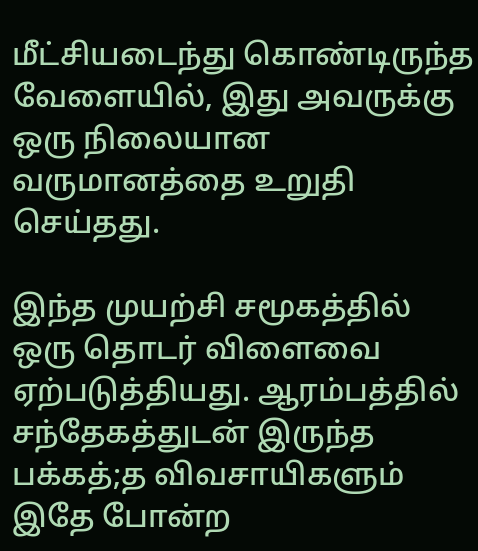மீட்சியடைந்து கொண்டிருந்த வேளையில், இது அவருக்கு ஒரு நிலையான வருமானத்தை உறுதி செய்தது.

இந்த முயற்சி சமூகத்தில் ஒரு தொடர் விளைவை ஏற்படுத்தியது. ஆரம்பத்தில் சந்தேகத்துடன் இருந்த பக்கத்;த விவசாயிகளும் இதே போன்ற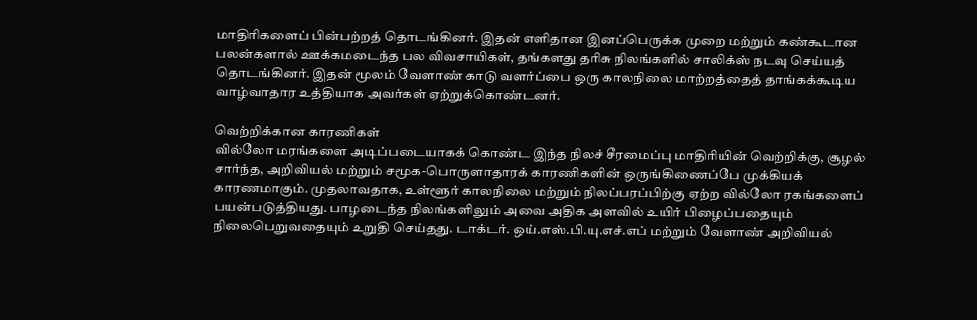மாதிரிகளைப் பின்பற்றத் தொடங்கினர். இதன் எளிதான இனப்பெருக்க முறை மற்றும் கண்கூடான பலன்களால் ஊக்கமடைந்த பல விவசாயிகள், தங்களது தாிசு நிலங்களில் சாலிக்ஸ் நடவு செய்யத் தொடங்கினர். இதன் மூலம் வேளாண் காடு வளர்ப்பை ஒரு காலநிலை மாற்றத்தைத் தாங்கக்கூடிய வாழ்வாதார உத்தியாக அவர்கள் ஏற்றுக்கொண்டனர்.

வெற்றிக்கான காரணிகள்
வில்லோ மரங்களை அடிப்படையாகக் கொண்ட இந்த நிலச் சீரமைப்பு மாதிரியின் வெற்றிக்கு, சூழல் சார்ந்த, அறிவியல் மற்றும் சமூக-பொருளாதாரக் காரணிகளின் ஒருங்கிணைப்பே முக்கியக் காரணமாகும். முதலாவதாக, உள்ளூர் காலநிலை மற்றும் நிலப்பரப்பிற்கு ஏற்ற வில்லோ ரகங்களைப் பயன்படுத்தியது. பாழடைந்த நிலங்களிலும் அவை அதிக அளவில் உயிர் பிழைப்பதையும் நிலைபெறுவதையும் உறுதி செய்தது. டாக்டர். ஒய்.எஸ்.பி.யு.எச்.எப் மற்றும் வேளாண் அறிவியல்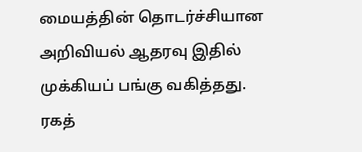மையத்தின் தொடர்ச்சியான அறிவியல் ஆதரவு இதில் முக்கியப் பங்கு வகித்தது. ரகத்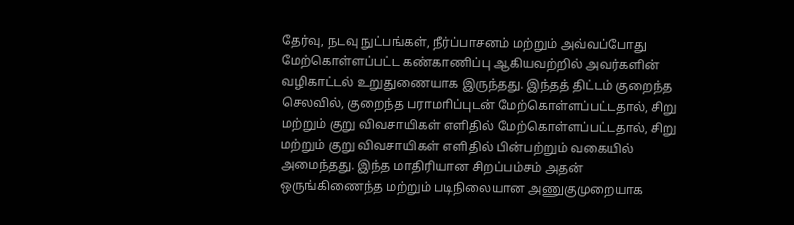தேர்வு, நடவு நுட்பங்கள், நீர்ப்பாசனம் மற்றும் அவ்வப்போது மேற்கொள்ளப்பட்ட கண்காணிப்பு ஆகியவற்றில் அவர்களின் வழிகாட்டல் உறுதுணையாக இருந்தது. இந்தத் திட்டம் குறைந்த செலவில், குறைந்த பராமாிப்புடன் மேற்கொள்ளப்பட்டதால், சிறு மற்றும் குறு விவசாயிகள் எளிதில் மேற்கொள்ளப்பட்டதால், சிறு மற்றும் குறு விவசாயிகள் எளிதில் பின்பற்றும் வகையில் அமைந்தது. இந்த மாதிரியான சிறப்பம்சம் அதன் ஒருங்கிணைந்த மற்றும் படிநிலையான அணுகுமுறையாக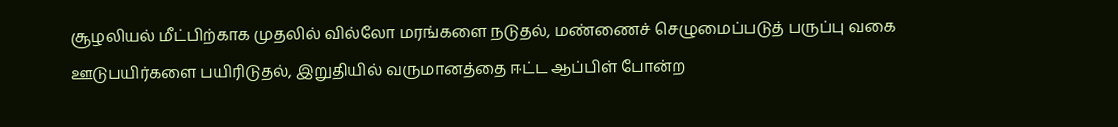சூழலியல் மீட்பிற்காக முதலில் வில்லோ மரங்களை நடுதல், மண்ணைச் செழுமைப்படுத் பருப்பு வகை ஊடுபயிர்களை பயிரிடுதல், இறுதியில் வருமானத்தை ஈட்ட ஆப்பிள் போன்ற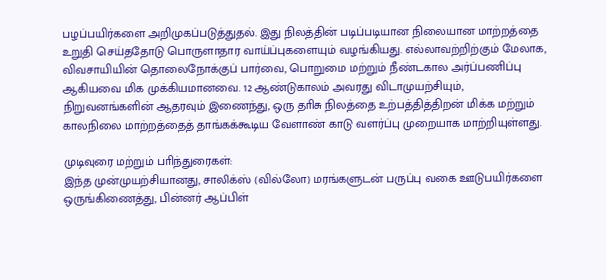பழப்பயிர்களை அறிமுகப்படுத்துதல். இது நிலத்தின் படிப்படியான நிலையான மாற்றத்தை உறுதி செய்ததோடு பொருளாதார வாய்ப்புகளையும் வழங்கியது. எல்லாவற்றிற்கும் மேலாக, விவசாயியின் தொலைநோக்குப் பார்வை, பொறுமை மற்றும் நீண்டகால அர்ப்பணிப்பு ஆகியவை மிக முக்கியமானவை. 12 ஆண்டுகாலம் அவரது விடாமுயற்சியும், நிறுவனங்களின் ஆதரவும் இணைந்து, ஒரு தாிசு நிலத்தை உற்பத்தித்திறன் மிக்க மற்றும் காலநிலை மாற்றத்தைத் தாங்கக்கூடிய வேளாண் காடு வளர்ப்பு முறையாக மாற்றியுள்ளது.

முடிவுரை மற்றும் பாிந்துரைகள்:
இந்த முன்முயற்சியானது, சாலிக்ஸ் (வில்லோ) மரங்களுடன் பருப்பு வகை ஊடுபயிர்களை ஒருங்கிணைத்து, பின்னர் ஆப்பிள்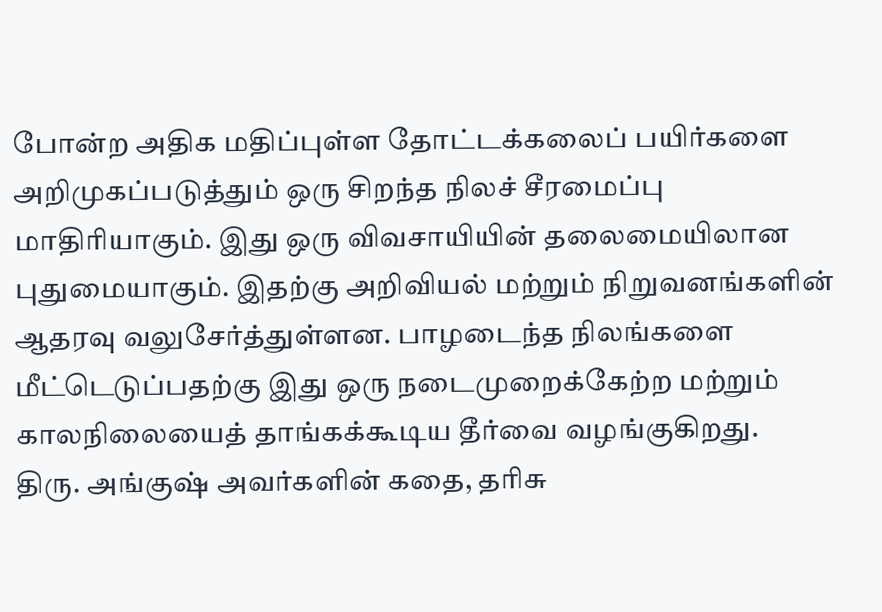போன்ற அதிக மதிப்புள்ள தோட்டக்கலைப் பயிர்களை அறிமுகப்படுத்தும் ஒரு சிறந்த நிலச் சீரமைப்பு மாதிரியாகும். இது ஒரு விவசாயியின் தலைமையிலான புதுமையாகும். இதற்கு அறிவியல் மற்றும் நிறுவனங்களின் ஆதரவு வலுசேர்த்துள்ளன. பாழடைந்த நிலங்களை மீட்டெடுப்பதற்கு இது ஒரு நடைமுறைக்கேற்ற மற்றும் காலநிலையைத் தாங்கக்கூடிய தீர்வை வழங்குகிறது.
திரு. அங்குஷ் அவர்களின் கதை, தாிசு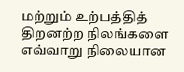மற்றும் உற்பத்தித் திறனற்ற நிலங்களை எவ்வாறு நிலையான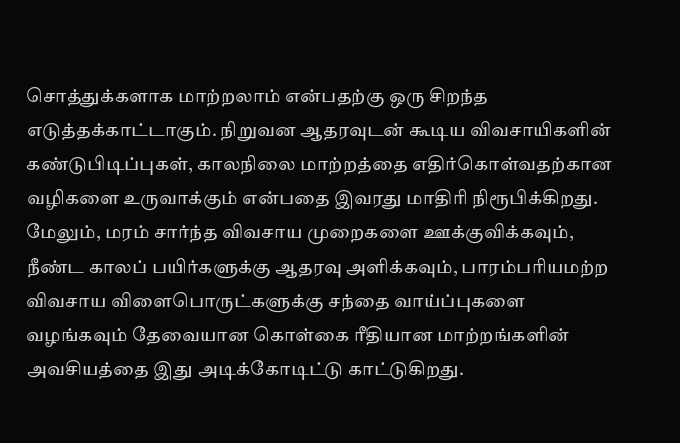சொத்துக்களாக மாற்றலாம் என்பதற்கு ஒரு சிறந்த எடுத்தக்காட்டாகும். நிறுவன ஆதரவுடன் கூடிய விவசாயிகளின் கண்டுபிடிப்புகள், காலநிலை மாற்றத்தை எதிர்கொள்வதற்கான வழிகளை உருவாக்கும் என்பதை இவரது மாதிரி நிரூபிக்கிறது. மேலும், மரம் சார்ந்த விவசாய முறைகளை ஊக்குவிக்கவும், நீண்ட காலப் பயிர்களுக்கு ஆதரவு அளிக்கவும், பாரம்பாியமற்ற விவசாய விளைபொருட்களுக்கு சந்தை வாய்ப்புகளை வழங்கவும் தேவையான கொள்கை ரீதியான மாற்றங்களின் அவசியத்தை இது அடிக்கோடிட்டு காட்டுகிறது.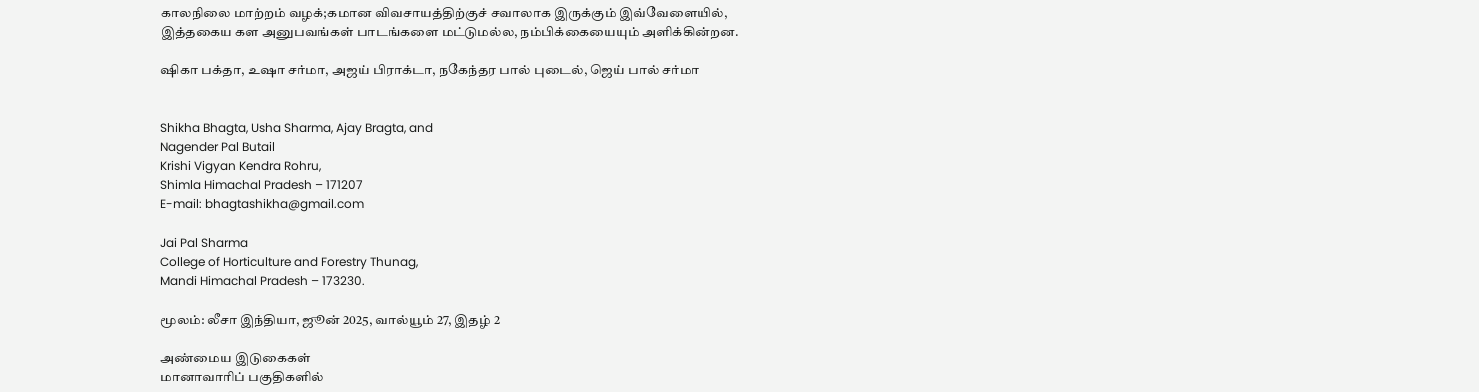காலநிலை மாற்றம் வழக்;கமான விவசாயத்திற்குச் சவாலாக இருக்கும் இவ்வேளையில், இத்தகைய கள அனுபவங்கள் பாடங்களை மட்டுமல்ல, நம்பிக்கையையும் அளிக்கின்றன.

ஷிகா பக்தா, உஷா சர்மா, அஜய் பிராக்டா, நகேந்தர பால் புடைல், ஜெய் பால் சர்மா


Shikha Bhagta, Usha Sharma, Ajay Bragta, and
Nagender Pal Butail
Krishi Vigyan Kendra Rohru,
Shimla Himachal Pradesh – 171207
E-mail: bhagtashikha@gmail.com

Jai Pal Sharma
College of Horticulture and Forestry Thunag,
Mandi Himachal Pradesh – 173230.

மூலம்: லீசா இந்தியா, ஜூன் 2025, வால்யூம் 27, இதழ் 2

அண்மைய இடுகைகள்
மானாவாரிப் பகுதிகளில்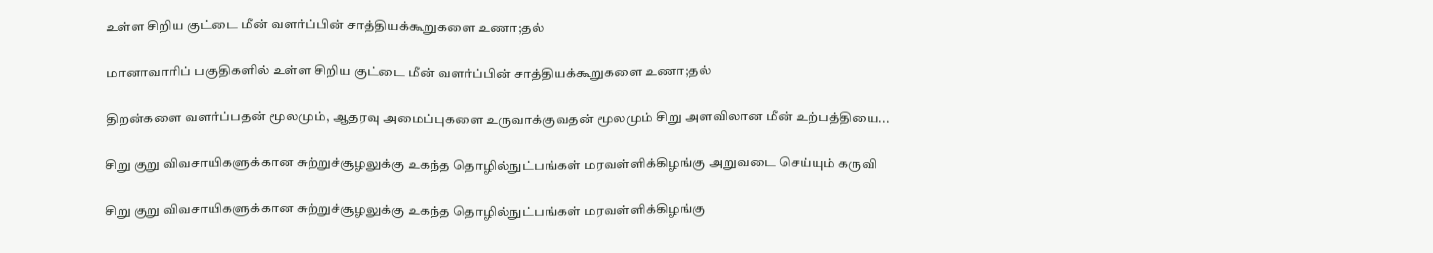உள்ள சிறிய குட்டை மீன் வளர்ப்பின் சாத்தியக்கூறுகளை உணா;தல்

மானாவாரிப் பகுதிகளில் உள்ள சிறிய குட்டை மீன் வளர்ப்பின் சாத்தியக்கூறுகளை உணா;தல்

திறன்களை வளர்ப்பதன் மூலமும், ஆதரவு அமைப்புகளை உருவாக்குவதன் மூலமும் சிறு அளவிலான மீன் உற்பத்தியை...

சிறு குறு விவசாயிகளுக்கான சுற்றுச்சூழலுக்கு உகந்த தொழில்நுட்பங்கள் மரவள்ளிக்கிழங்கு அறுவடை செய்யும் கருவி

சிறு குறு விவசாயிகளுக்கான சுற்றுச்சூழலுக்கு உகந்த தொழில்நுட்பங்கள் மரவள்ளிக்கிழங்கு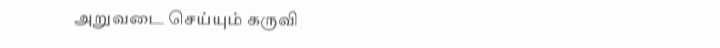அறுவடை செய்யும் கருவி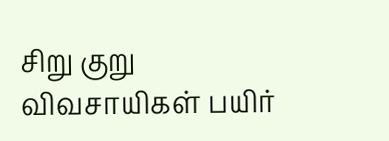சிறு குறு விவசாயிகள் பயிர்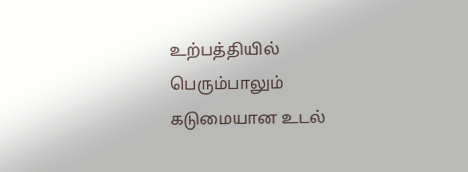உற்பத்தியில் பெரும்பாலும் கடுமையான உடல்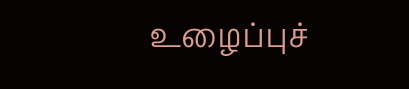உழைப்புச்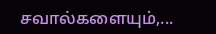சவால்களையும்,...